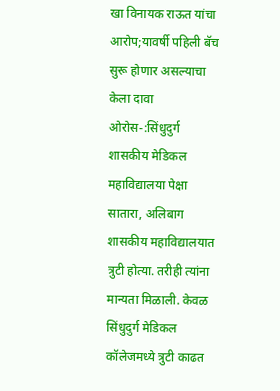खा विनायक राऊत यांचा आरोप;यावर्षी पहिली बॅच सुरू होणार असल्याचा केला दावा
ओरोस-:सिंधुदुर्ग शासकीय मेडिकल महाविद्यालया पेक्षा सातारा, अलिबाग शासकीय महाविद्यालयात त्रुटी होत्या. तरीही त्यांना मान्यता मिळाली. केवळ सिंधुदुर्ग मेडिकल कॉलेजमध्ये त्रुटी काढत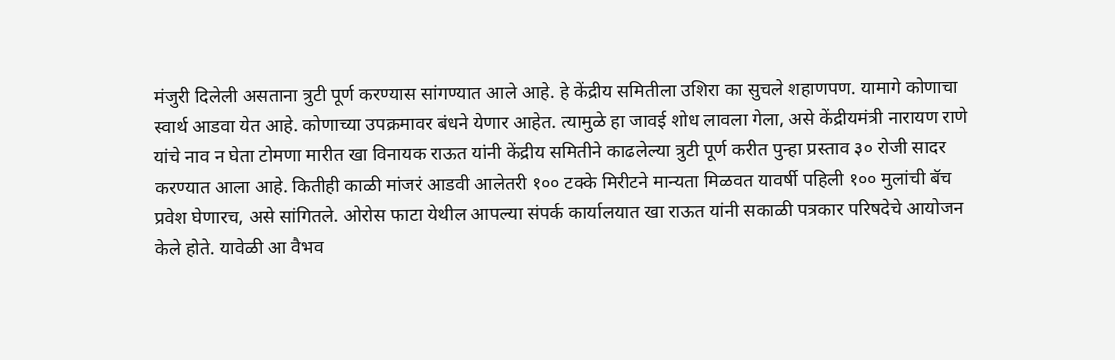मंजुरी दिलेली असताना त्रुटी पूर्ण करण्यास सांगण्यात आले आहे. हे केंद्रीय समितीला उशिरा का सुचले शहाणपण. यामागे कोणाचा स्वार्थ आडवा येत आहे. कोणाच्या उपक्रमावर बंधने येणार आहेत. त्यामुळे हा जावई शोध लावला गेला, असे केंद्रीयमंत्री नारायण राणे यांचे नाव न घेता टोमणा मारीत खा विनायक राऊत यांनी केंद्रीय समितीने काढलेल्या त्रुटी पूर्ण करीत पुन्हा प्रस्ताव ३० रोजी सादर करण्यात आला आहे. कितीही काळी मांजरं आडवी आलेतरी १०० टक्के मिरीटने मान्यता मिळवत यावर्षी पहिली १०० मुलांची बॅच प्रवेश घेणारच, असे सांगितले. ओरोस फाटा येथील आपल्या संपर्क कार्यालयात खा राऊत यांनी सकाळी पत्रकार परिषदेचे आयोजन केले होते. यावेळी आ वैभव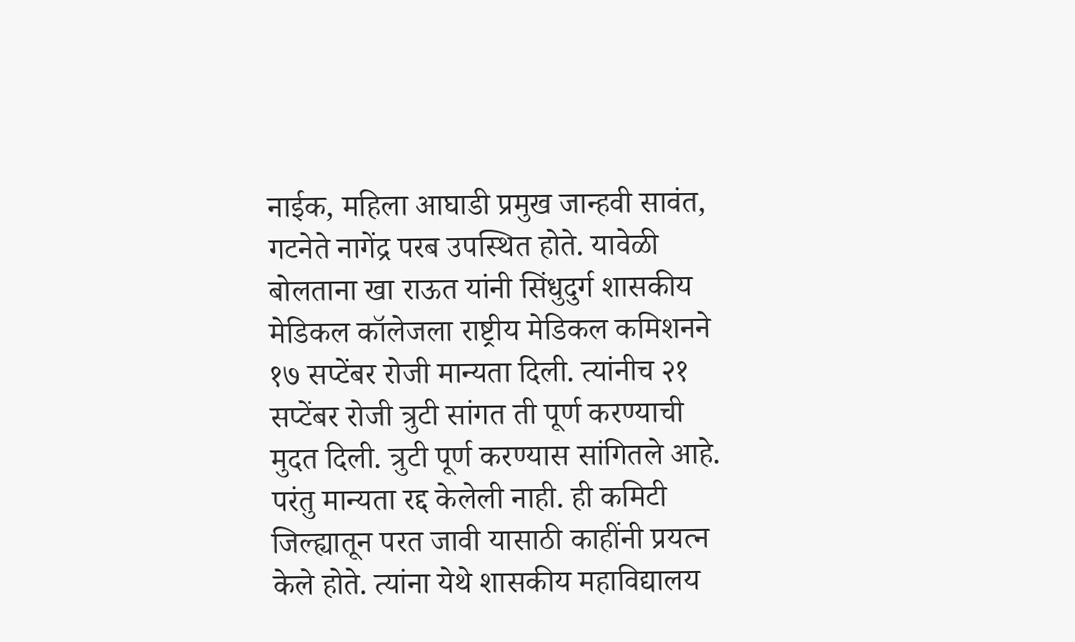नाईक, महिला आघाडी प्रमुख जान्हवी सावंत, गटनेते नागेंद्र परब उपस्थित होते. यावेळी बोलताना खा राऊत यांनी सिंधुदुर्ग शासकीय मेडिकल कॉलेजला राष्ट्रीय मेडिकल कमिशनने १७ सप्टेंबर रोजी मान्यता दिली. त्यांनीच २१ सप्टेंबर रोजी त्रुटी सांगत ती पूर्ण करण्याची मुदत दिली. त्रुटी पूर्ण करण्यास सांगितले आहे. परंतु मान्यता रद्द केलेली नाही. ही कमिटी जिल्ह्यातून परत जावी यासाठी काहींनी प्रयत्न केले होते. त्यांना येथे शासकीय महाविद्यालय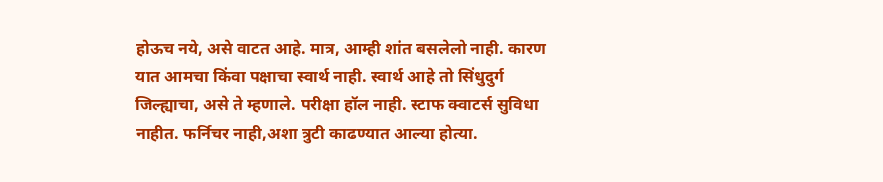होऊच नये, असे वाटत आहे. मात्र, आम्ही शांत बसलेलो नाही. कारण यात आमचा किंवा पक्षाचा स्वार्थ नाही. स्वार्थ आहे तो सिंधुदुर्ग जिल्ह्याचा, असे ते म्हणाले. परीक्षा हॉल नाही. स्टाफ क्वाटर्स सुविधा नाहीत. फर्निचर नाही,अशा त्रुटी काढण्यात आल्या होत्या.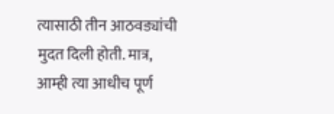त्यासाठी तीन आठवड्यांची मुदत दिली होती. मात्र, आम्ही त्या आधीच पूर्ण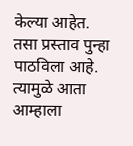केल्या आहेत. तसा प्रस्ताव पुन्हा पाठविला आहे. त्यामुळे आता आम्हाला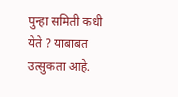पुन्हा समिती कधी येते ? याबाबत उत्सुकता आहे.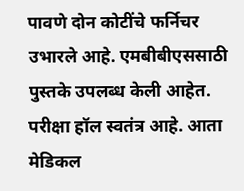पावणे दोन कोटींचे फर्निचर उभारले आहे. एमबीबीएससाठी पुस्तके उपलब्ध केली आहेत. परीक्षा हॉल स्वतंत्र आहे. आता मेडिकल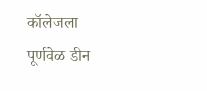कॉलेजला पूर्णवेळ डीन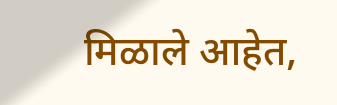मिळाले आहेत,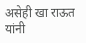असेही खा राऊत यांनी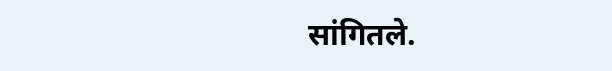सांगितले.